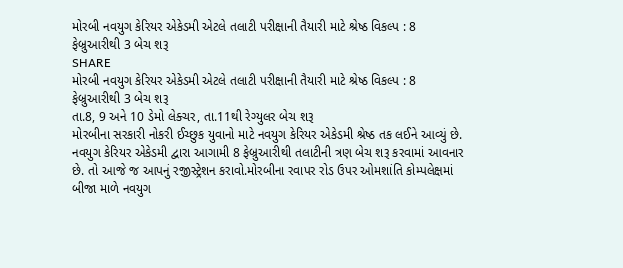મોરબી નવયુગ કેરિયર એકેડમી એટલે તલાટી પરીક્ષાની તૈયારી માટે શ્રેષ્ઠ વિકલ્પ : 8 ફેબ્રુઆરીથી 3 બેચ શરૂ
SHARE
મોરબી નવયુગ કેરિયર એકેડમી એટલે તલાટી પરીક્ષાની તૈયારી માટે શ્રેષ્ઠ વિકલ્પ : 8 ફેબ્રુઆરીથી 3 બેચ શરૂ
તા.8, 9 અને 10 ડેમો લેક્ચર, તા.11થી રેગ્યુલર બેચ શરૂ
મોરબીના સરકારી નોકરી ઈચ્છુક યુવાનો માટે નવયુગ કેરિયર એકેડમી શ્રેષ્ઠ તક લઈને આવ્યું છે. નવયુગ કેરિયર એકેડમી દ્વારા આગામી 8 ફેબ્રુઆરીથી તલાટીની ત્રણ બેચ શરૂ કરવામાં આવનાર છે. તો આજે જ આપનું રજીસ્ટ્રેશન કરાવો.મોરબીના રવાપર રોડ ઉપર ઓમશાંતિ કોમ્પલેક્ષમાં બીજા માળે નવયુગ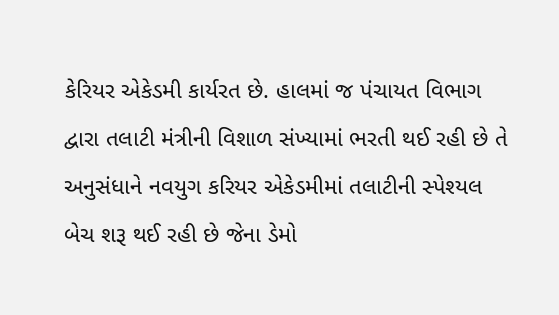કેરિયર એકેડમી કાર્યરત છે. હાલમાં જ પંચાયત વિભાગ દ્વારા તલાટી મંત્રીની વિશાળ સંખ્યામાં ભરતી થઈ રહી છે તે અનુસંધાને નવયુગ કરિયર એકેડમીમાં તલાટીની સ્પેશ્યલ બેચ શરૂ થઈ રહી છે જેના ડેમો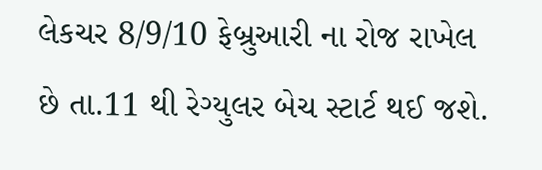લેકચર 8/9/10 ફેબ્રુઆરી ના રોજ રાખેલ છે તા.11 થી રેગ્યુલર બેચ સ્ટાર્ટ થઈ જશે.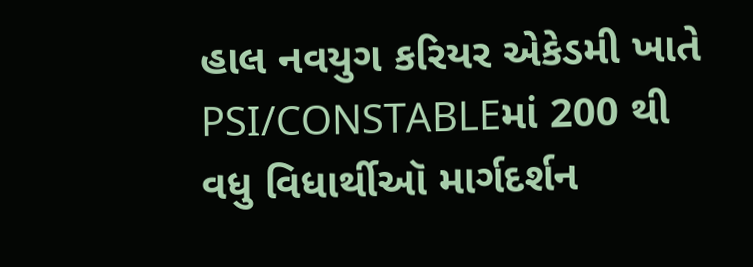હાલ નવયુગ કરિયર એકેડમી ખાતે PSI/CONSTABLEમાં 200 થી વધુ વિધાર્થીઑ માર્ગદર્શન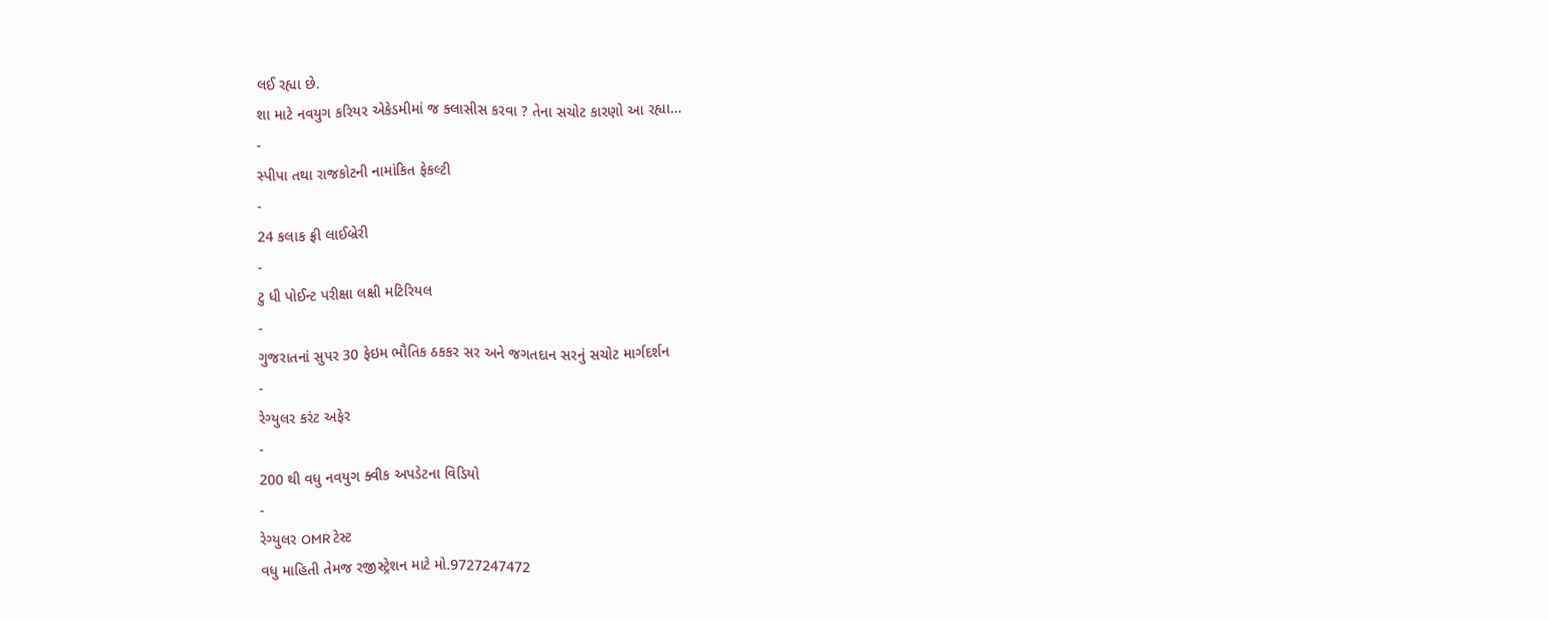લઈ રહ્યા છે.
શા માટે નવયુગ કરિયર એકેડમીમાં જ ક્લાસીસ કરવા ? તેના સચોટ કારણો આ રહ્યા…
-
સ્પીપા તથા રાજકોટની નામાંકિત ફેકલ્ટી
-
24 કલાક ફ્રી લાઈબ્રેરી
-
ટુ ધી પોઈન્ટ પરીક્ષા લક્ષી મટિરિયલ
-
ગુજરાતનાં સુપર 30 ફેઇમ ભૌતિક ઠકકર સર અને જગતદાન સરનું સચોટ માર્ગદર્શન
-
રેગ્યુલર કરંટ અફેર
-
200 થી વધુ નવયુગ ક્વીક અપડેટના વિડિયો
-
રેગ્યુલર OMR ટેસ્ટ
વધુ માહિતી તેમજ રજીસ્ટ્રેશન માટે મો.9727247472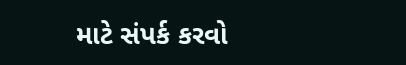માટે સંપર્ક કરવો